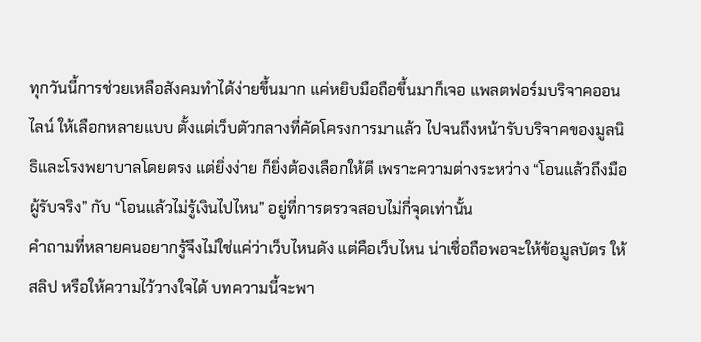ทุกวันนี้การช่วยเหลือสังคมทำได้ง่ายขึ้นมาก แค่หยิบมือถือขึ้นมาก็เจอ แพลตฟอร์มบริจาคออนไลน์ ให้เลือกหลายแบบ ตั้งแต่เว็บตัวกลางที่คัดโครงการมาแล้ว ไปจนถึงหน้ารับบริจาคของมูลนิธิและโรงพยาบาลโดยตรง แต่ยิ่งง่าย ก็ยิ่งต้องเลือกให้ดี เพราะความต่างระหว่าง “โอนแล้วถึงมือผู้รับจริง” กับ “โอนแล้วไม่รู้เงินไปไหน” อยู่ที่การตรวจสอบไม่กี่จุดเท่านั้น
คำถามที่หลายคนอยากรู้จึงไม่ใช่แค่ว่าเว็บไหนดัง แต่คือเว็บไหน น่าเชื่อถือพอจะให้ข้อมูลบัตร ให้สลิป หรือให้ความไว้วางใจได้ บทความนี้จะพา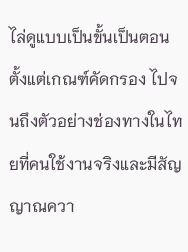ไล่ดูแบบเป็นขั้นเป็นตอน ตั้งแต่เกณฑ์คัดกรอง ไปจนถึงตัวอย่างช่องทางในไทยที่คนใช้งานจริงและมีสัญญาณควา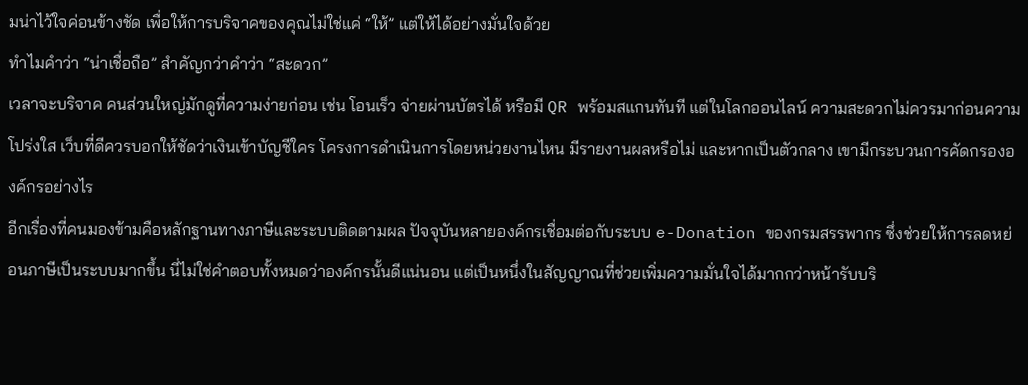มน่าไว้ใจค่อนข้างชัด เพื่อให้การบริจาคของคุณไม่ใช่แค่ “ให้” แต่ให้ได้อย่างมั่นใจด้วย
ทำไมคำว่า “น่าเชื่อถือ” สำคัญกว่าคำว่า “สะดวก”
เวลาจะบริจาค คนส่วนใหญ่มักดูที่ความง่ายก่อน เช่น โอนเร็ว จ่ายผ่านบัตรได้ หรือมี QR พร้อมสแกนทันที แต่ในโลกออนไลน์ ความสะดวกไม่ควรมาก่อนความโปร่งใส เว็บที่ดีควรบอกให้ชัดว่าเงินเข้าบัญชีใคร โครงการดำเนินการโดยหน่วยงานไหน มีรายงานผลหรือไม่ และหากเป็นตัวกลาง เขามีกระบวนการคัดกรององค์กรอย่างไร
อีกเรื่องที่คนมองข้ามคือหลักฐานทางภาษีและระบบติดตามผล ปัจจุบันหลายองค์กรเชื่อมต่อกับระบบ e-Donation ของกรมสรรพากร ซึ่งช่วยให้การลดหย่อนภาษีเป็นระบบมากขึ้น นี่ไม่ใช่คำตอบทั้งหมดว่าองค์กรนั้นดีแน่นอน แต่เป็นหนึ่งในสัญญาณที่ช่วยเพิ่มความมั่นใจได้มากกว่าหน้ารับบริ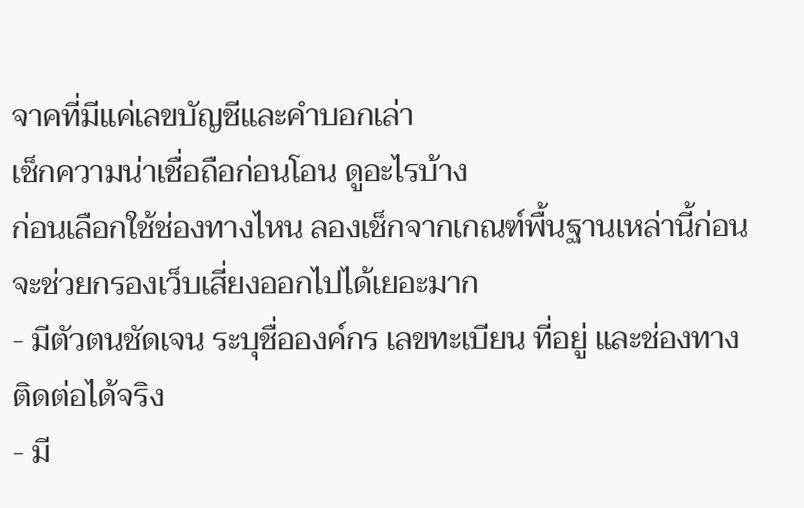จาคที่มีแค่เลขบัญชีและคำบอกเล่า
เช็กความน่าเชื่อถือก่อนโอน ดูอะไรบ้าง
ก่อนเลือกใช้ช่องทางไหน ลองเช็กจากเกณฑ์พื้นฐานเหล่านี้ก่อน จะช่วยกรองเว็บเสี่ยงออกไปได้เยอะมาก
- มีตัวตนชัดเจน ระบุชื่อองค์กร เลขทะเบียน ที่อยู่ และช่องทางติดต่อได้จริง
- มี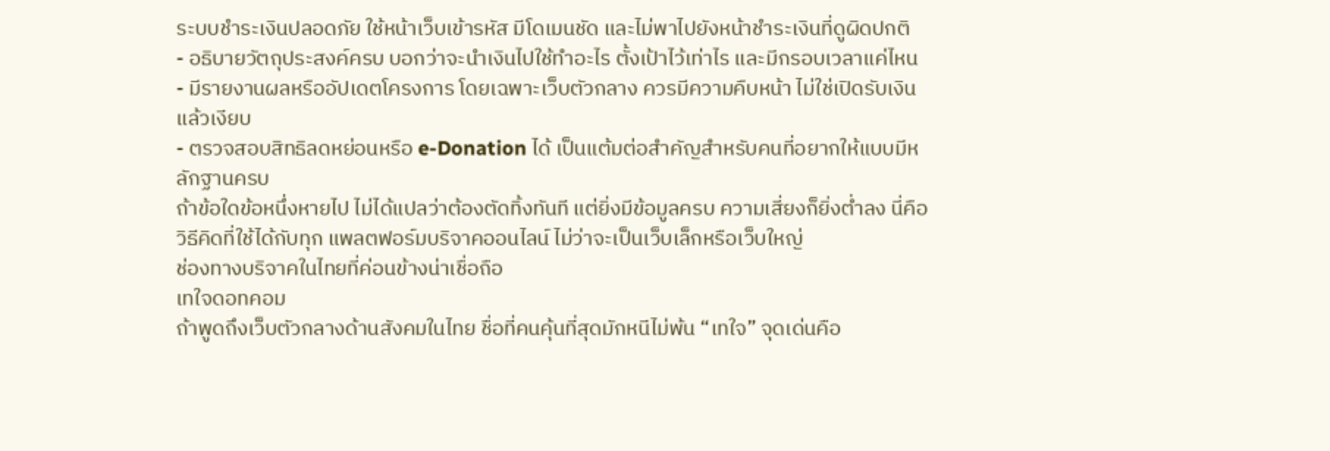ระบบชำระเงินปลอดภัย ใช้หน้าเว็บเข้ารหัส มีโดเมนชัด และไม่พาไปยังหน้าชำระเงินที่ดูผิดปกติ
- อธิบายวัตถุประสงค์ครบ บอกว่าจะนำเงินไปใช้ทำอะไร ตั้งเป้าไว้เท่าไร และมีกรอบเวลาแค่ไหน
- มีรายงานผลหรืออัปเดตโครงการ โดยเฉพาะเว็บตัวกลาง ควรมีความคืบหน้า ไม่ใช่เปิดรับเงินแล้วเงียบ
- ตรวจสอบสิทธิลดหย่อนหรือ e-Donation ได้ เป็นแต้มต่อสำคัญสำหรับคนที่อยากให้แบบมีหลักฐานครบ
ถ้าข้อใดข้อหนึ่งหายไป ไม่ได้แปลว่าต้องตัดทิ้งทันที แต่ยิ่งมีข้อมูลครบ ความเสี่ยงก็ยิ่งต่ำลง นี่คือวิธีคิดที่ใช้ได้กับทุก แพลตฟอร์มบริจาคออนไลน์ ไม่ว่าจะเป็นเว็บเล็กหรือเว็บใหญ่
ช่องทางบริจาคในไทยที่ค่อนข้างน่าเชื่อถือ
เทใจดอทคอม
ถ้าพูดถึงเว็บตัวกลางด้านสังคมในไทย ชื่อที่คนคุ้นที่สุดมักหนีไม่พ้น “เทใจ” จุดเด่นคือ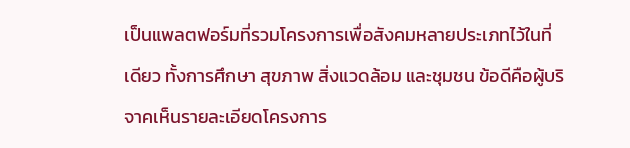เป็นแพลตฟอร์มที่รวมโครงการเพื่อสังคมหลายประเภทไว้ในที่เดียว ทั้งการศึกษา สุขภาพ สิ่งแวดล้อม และชุมชน ข้อดีคือผู้บริจาคเห็นรายละเอียดโครงการ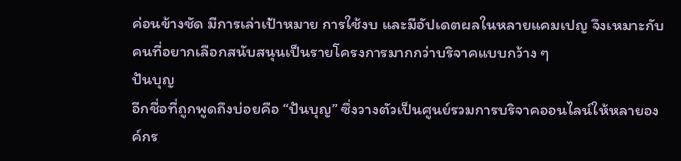ค่อนข้างชัด มีการเล่าเป้าหมาย การใช้งบ และมีอัปเดตผลในหลายแคมเปญ จึงเหมาะกับคนที่อยากเลือกสนับสนุนเป็นรายโครงการมากกว่าบริจาคแบบกว้าง ๆ
ปันบุญ
อีกชื่อที่ถูกพูดถึงบ่อยคือ “ปันบุญ” ซึ่งวางตัวเป็นศูนย์รวมการบริจาคออนไลน์ให้หลายองค์กร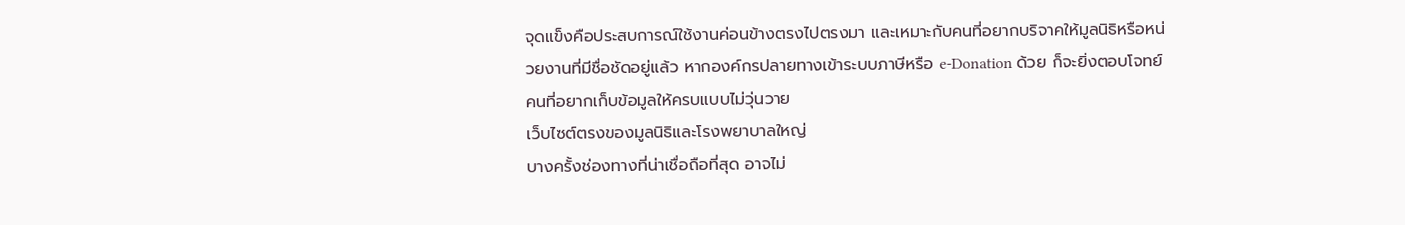จุดแข็งคือประสบการณ์ใช้งานค่อนข้างตรงไปตรงมา และเหมาะกับคนที่อยากบริจาคให้มูลนิธิหรือหน่วยงานที่มีชื่อชัดอยู่แล้ว หากองค์กรปลายทางเข้าระบบภาษีหรือ e-Donation ด้วย ก็จะยิ่งตอบโจทย์คนที่อยากเก็บข้อมูลให้ครบแบบไม่วุ่นวาย
เว็บไซต์ตรงของมูลนิธิและโรงพยาบาลใหญ่
บางครั้งช่องทางที่น่าเชื่อถือที่สุด อาจไม่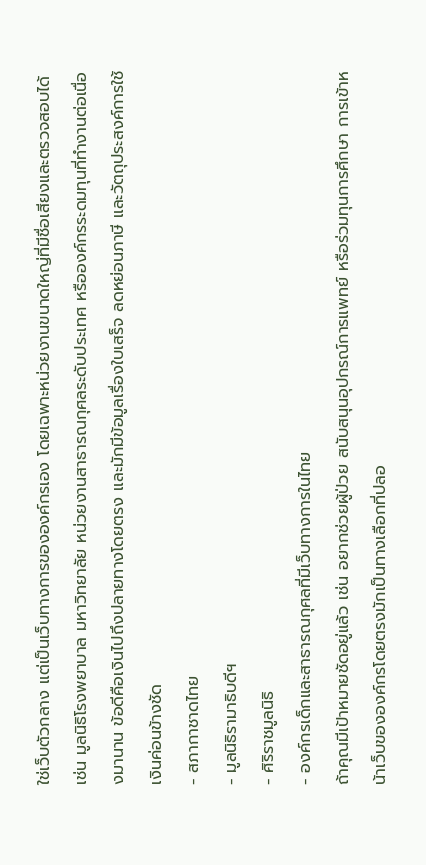ใช่เว็บตัวกลาง แต่เป็นเว็บทางการขององค์กรเอง โดยเฉพาะหน่วยงานขนาดใหญ่ที่มีชื่อเสียงและตรวจสอบได้ เช่น มูลนิธิโรงพยาบาล มหาวิทยาลัย หน่วยงานสาธารณกุศลระดับประเทศ หรือองค์กรระดมทุนที่ทำงานต่อเนื่องมานาน ข้อดีคือเงินไปถึงปลายทางโดยตรง และมักมีข้อมูลเรื่องใบเสร็จ ลดหย่อนภาษี และวัตถุประสงค์การใช้เงินค่อนข้างชัด
- สภากาชาดไทย
- มูลนิธิรามาธิบดีฯ
- ศิริราชมูลนิธิ
- องค์กรเด็กและสาธารณกุศลที่มีเว็บทางการในไทย
ถ้าคุณมีเป้าหมายชัดอยู่แล้ว เช่น อยากช่วยผู้ป่วย สนับสนุนอุปกรณ์การแพทย์ หรือร่วมทุนการศึกษา การเข้าหน้าเว็บขององค์กรโดยตรงมักเป็นทางเลือกที่ปลอ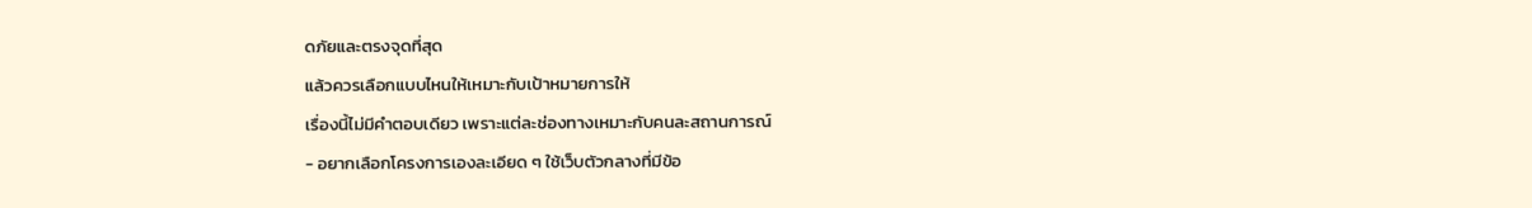ดภัยและตรงจุดที่สุด
แล้วควรเลือกแบบไหนให้เหมาะกับเป้าหมายการให้
เรื่องนี้ไม่มีคำตอบเดียว เพราะแต่ละช่องทางเหมาะกับคนละสถานการณ์
- อยากเลือกโครงการเองละเอียด ๆ ใช้เว็บตัวกลางที่มีข้อ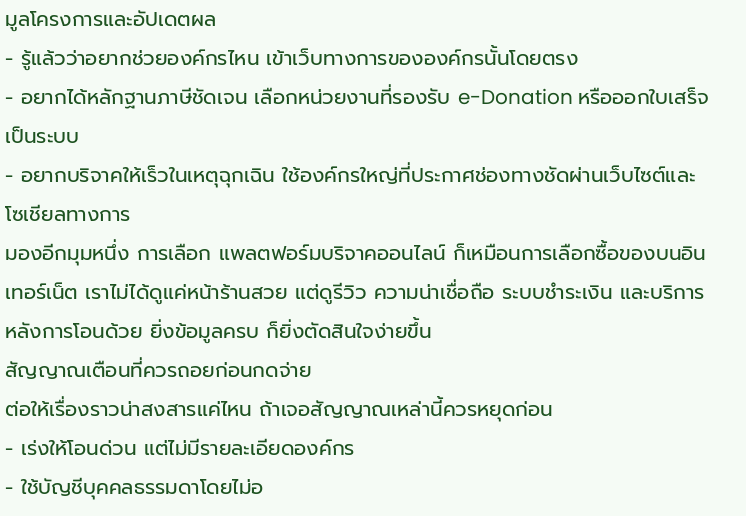มูลโครงการและอัปเดตผล
- รู้แล้วว่าอยากช่วยองค์กรไหน เข้าเว็บทางการขององค์กรนั้นโดยตรง
- อยากได้หลักฐานภาษีชัดเจน เลือกหน่วยงานที่รองรับ e-Donation หรือออกใบเสร็จเป็นระบบ
- อยากบริจาคให้เร็วในเหตุฉุกเฉิน ใช้องค์กรใหญ่ที่ประกาศช่องทางชัดผ่านเว็บไซต์และโซเชียลทางการ
มองอีกมุมหนึ่ง การเลือก แพลตฟอร์มบริจาคออนไลน์ ก็เหมือนการเลือกซื้อของบนอินเทอร์เน็ต เราไม่ได้ดูแค่หน้าร้านสวย แต่ดูรีวิว ความน่าเชื่อถือ ระบบชำระเงิน และบริการหลังการโอนด้วย ยิ่งข้อมูลครบ ก็ยิ่งตัดสินใจง่ายขึ้น
สัญญาณเตือนที่ควรถอยก่อนกดจ่าย
ต่อให้เรื่องราวน่าสงสารแค่ไหน ถ้าเจอสัญญาณเหล่านี้ควรหยุดก่อน
- เร่งให้โอนด่วน แต่ไม่มีรายละเอียดองค์กร
- ใช้บัญชีบุคคลธรรมดาโดยไม่อ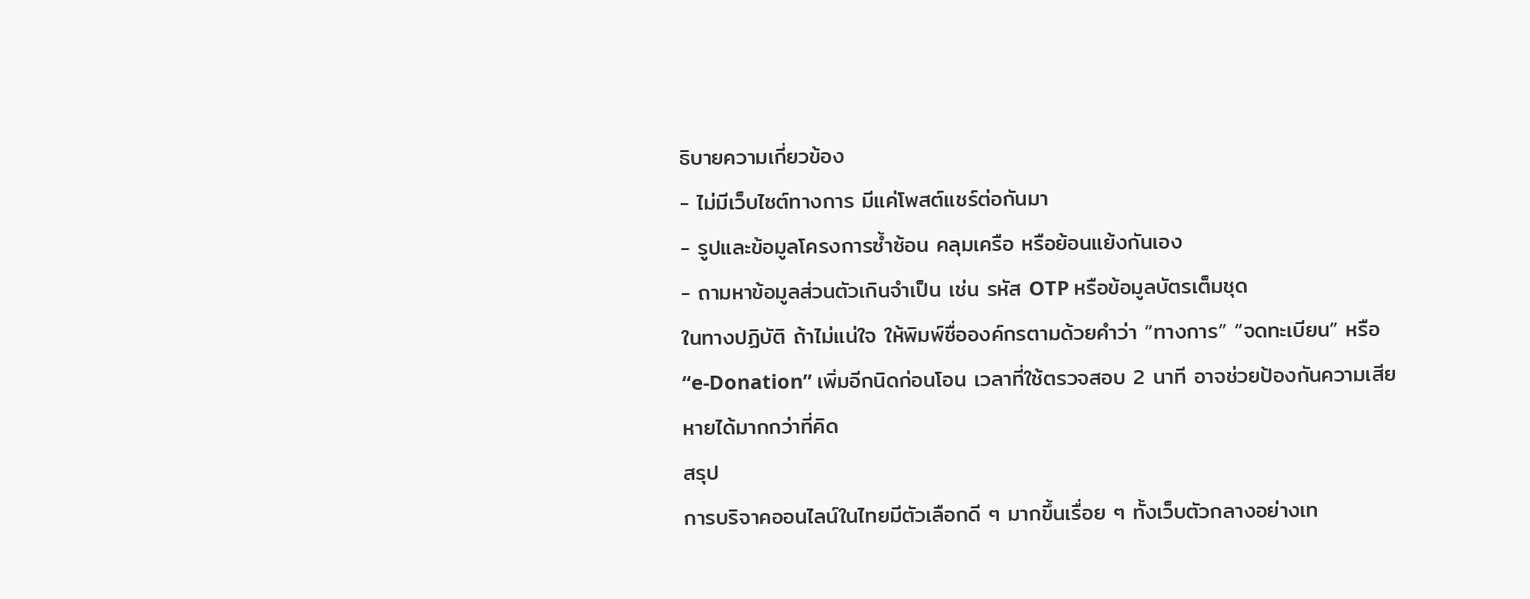ธิบายความเกี่ยวข้อง
- ไม่มีเว็บไซต์ทางการ มีแค่โพสต์แชร์ต่อกันมา
- รูปและข้อมูลโครงการซ้ำซ้อน คลุมเครือ หรือย้อนแย้งกันเอง
- ถามหาข้อมูลส่วนตัวเกินจำเป็น เช่น รหัส OTP หรือข้อมูลบัตรเต็มชุด
ในทางปฏิบัติ ถ้าไม่แน่ใจ ให้พิมพ์ชื่อองค์กรตามด้วยคำว่า “ทางการ” “จดทะเบียน” หรือ “e-Donation” เพิ่มอีกนิดก่อนโอน เวลาที่ใช้ตรวจสอบ 2 นาที อาจช่วยป้องกันความเสียหายได้มากกว่าที่คิด
สรุป
การบริจาคออนไลน์ในไทยมีตัวเลือกดี ๆ มากขึ้นเรื่อย ๆ ทั้งเว็บตัวกลางอย่างเท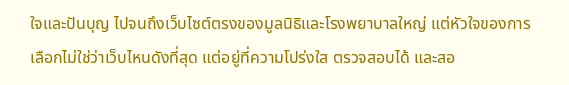ใจและปันบุญ ไปจนถึงเว็บไซต์ตรงของมูลนิธิและโรงพยาบาลใหญ่ แต่หัวใจของการเลือกไม่ใช่ว่าเว็บไหนดังที่สุด แต่อยู่ที่ความโปร่งใส ตรวจสอบได้ และสอ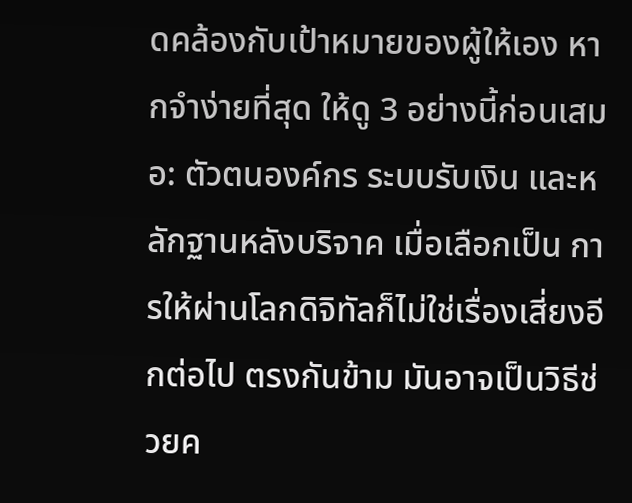ดคล้องกับเป้าหมายของผู้ให้เอง หากจำง่ายที่สุด ให้ดู 3 อย่างนี้ก่อนเสมอ: ตัวตนองค์กร ระบบรับเงิน และหลักฐานหลังบริจาค เมื่อเลือกเป็น การให้ผ่านโลกดิจิทัลก็ไม่ใช่เรื่องเสี่ยงอีกต่อไป ตรงกันข้าม มันอาจเป็นวิธีช่วยค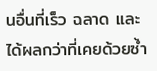นอื่นที่เร็ว ฉลาด และได้ผลกว่าที่เคยด้วยซ้ำ